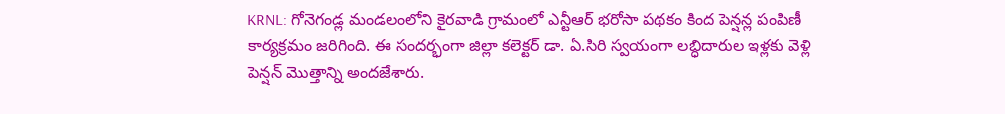KRNL: గోనెగండ్ల మండలంలోని కైరవాడి గ్రామంలో ఎన్టీఆర్ భరోసా పథకం కింద పెన్షన్ల పంపిణీ కార్యక్రమం జరిగింది. ఈ సందర్భంగా జిల్లా కలెక్టర్ డా. ఏ.సిరి స్వయంగా లబ్ధిదారుల ఇళ్లకు వెళ్లి పెన్షన్ మొత్తాన్ని అందజేశారు.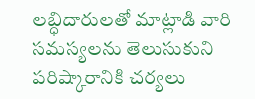లబ్ధిదారులతో మాట్లాడి వారి సమస్యలను తెలుసుకుని పరిష్కారానికి చర్యలు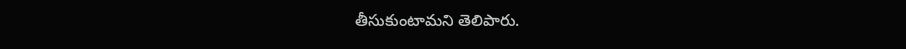తీసుకుంటామని తెలిపారు.